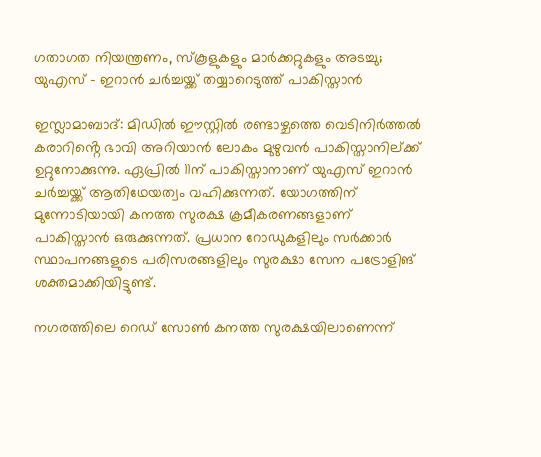ഗതാഗത നിയന്ത്രണം, സ്‌കൂളുകളും മാര്‍ക്കറ്റുകളും അടച്ചു; യുഎസ് – ഇറാന്‍ ചര്‍ച്ചയ്ക്ക് തയ്യാറെടുത്ത് പാകിസ്താന്‍

ഇസ്ലാമാബാദ്: മിഡില്‍ ഈസ്റ്റില്‍ രണ്ടാഴ്ചത്തെ വെടിനിര്‍ത്തല്‍ കരാറിൻ്റെ ഭാവി അറിയാൻ ലോകം മുഴുവന്‍ പാകിസ്താനില്ക്ക് ഉറ്റുനോക്കുന്നു. ഏപ്രില്‍ 11ന് പാകിസ്താനാണ് യുഎസ് ഇറാന്‍ ചര്‍ച്ചയ്ക്ക് ആതിഥേയത്വം വഹിക്കുന്നത്. യോഗത്തിന് മുന്നോടിയായി കനത്ത സുരക്ഷ ക്രമീകരണങ്ങളാണ് പാകിസ്താന്‍ ഒരുക്കുന്നത്. പ്രധാന റോഡുകളിലും സര്‍ക്കാര്‍ സ്ഥാപനങ്ങളുടെ പരിസരങ്ങളിലും സുരക്ഷാ സേന പട്രോളിങ് ശക്തമാക്കിയിട്ടുണ്ട്.

നഗരത്തിലെ റെഡ് സോണ്‍ കനത്ത സുരക്ഷയിലാണെന്ന്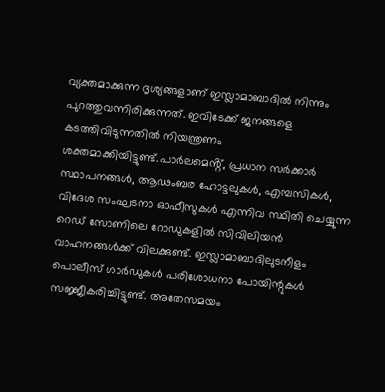വ്യക്തമാക്കുന്ന ദൃശ്യങ്ങളാണ് ഇസ്ലാമാബാദില്‍ നിന്നും പുറത്തുവന്നിരിക്കുന്നത്. ഇവിടേക്ക് ജനങ്ങളെ കടത്തിവിടുന്നതില്‍ നിയന്ത്രണം ശക്തമാക്കിയിട്ടുണ്ട്.പാര്‍ലമെൻ്റ്, പ്രധാന സര്‍ക്കാര്‍ സ്ഥാപനങ്ങള്‍, ആഢംബര ഹോട്ടലുകള്‍, എമ്പസികള്‍, വിദേശ സംഘടനാ ഓഫീസുകള്‍ എന്നിവ സ്ഥിതി ചെയ്യുന്ന റെഡ് സോണിലെ റോഡുകളില്‍ സിവിലിയന്‍ വാഹനങ്ങള്‍ക്ക് വിലക്കുണ്ട്. ഇസ്ലാമാബാദിലുടനീളം പൊലീസ് ഗാര്‍ഡുകള്‍ പരിശോധനാ പോയിന്റുകള്‍ സജ്ജീകരിച്ചിട്ടുണ്ട്. അതേസമയം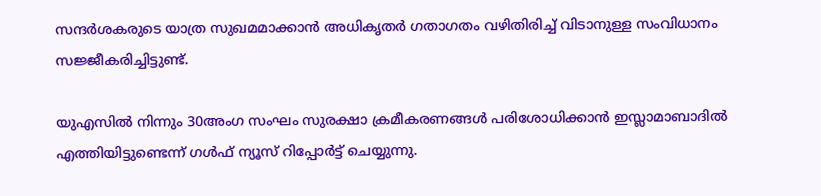സന്ദര്‍ശകരുടെ യാത്ര സുഖമമാക്കാന്‍ അധികൃതര്‍ ഗതാഗതം വഴിതിരിച്ച് വിടാനുള്ള സംവിധാനം സജ്ജീകരിച്ചിട്ടുണ്ട്.

യുഎസില്‍ നിന്നും 30അംഗ സംഘം സുരക്ഷാ ക്രമീകരണങ്ങള്‍ പരിശോധിക്കാന്‍ ഇസ്ലാമാബാദില്‍ എത്തിയിട്ടുണ്ടെന്ന് ഗള്‍ഫ് ന്യൂസ് റിപ്പോര്‍ട്ട് ചെയ്യുന്നു.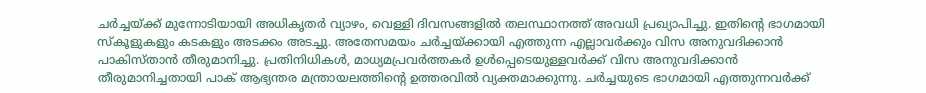ചര്‍ച്ചയ്ക്ക് മുന്നോടിയായി അധികൃതര്‍ വ്യാഴം, വെള്ളി ദിവസങ്ങളില്‍ തലസ്ഥാനത്ത് അവധി പ്രഖ്യാപിച്ചു. ഇതിന്റെ ഭാഗമായി സ്‌കൂളുകളും കടകളും അടക്കം അടച്ചു. അതേസമയം ചര്‍ച്ചയ്ക്കായി എത്തുന്ന എല്ലാവര്‍ക്കും വിസ അനുവദിക്കാന്‍ പാകിസ്താന്‍ തീരുമാനിച്ചു. പ്രതിനിധികള്‍, മാധ്യമപ്രവര്‍ത്തകര്‍ ഉള്‍പ്പെടെയുള്ളവര്‍ക്ക് വിസ അനുവദിക്കാന്‍ തീരുമാനിച്ചതായി പാക് ആഭ്യന്തര മന്ത്രായലത്തിന്റെ ഉത്തരവില്‍ വ്യക്തമാക്കുന്നു. ചര്‍ച്ചയുടെ ഭാഗമായി എത്തുന്നവര്‍ക്ക്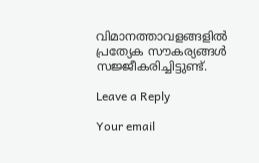വിമാനത്താവളങ്ങളില്‍ പ്രത്യേക സൗകര്യങ്ങള്‍ സജ്ജീകരിച്ചിട്ടുണ്ട്.

Leave a Reply

Your email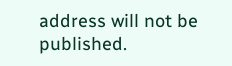address will not be published.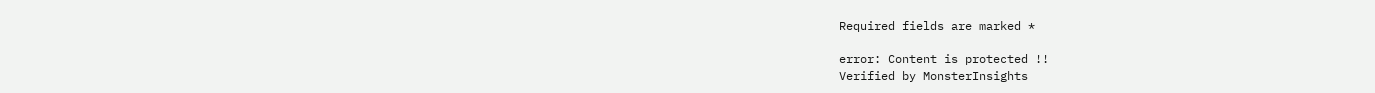Required fields are marked *

error: Content is protected !!
Verified by MonsterInsights